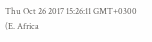Thu Oct 26 2017 15:26:11 GMT+0300 (E. Africa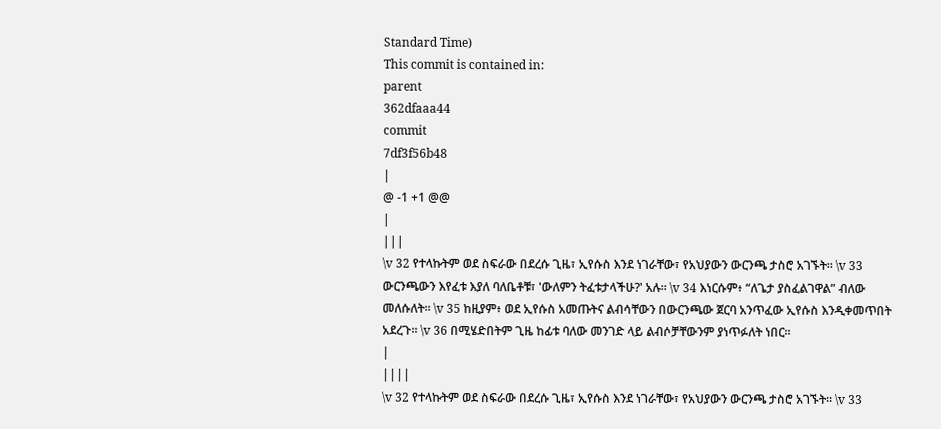Standard Time)
This commit is contained in:
parent
362dfaaa44
commit
7df3f56b48
|
@ -1 +1 @@
|
|||
\v 32 የተላኩትም ወደ ስፍራው በደረሱ ጊዜ፣ ኢየሱስ እንደ ነገራቸው፣ የአህያውን ውርንጫ ታስሮ አገኙት። \v 33 ውርንጫውን እየፈቱ እያለ ባለቤቶቹ፣ 'ውለምን ትፈቱታላችሁ?' አሉ። \v 34 እነርሱም፥ “ለጌታ ያስፈልገዋል” ብለው መለሱለት። \v 35 ከዚያም፥ ወደ ኢየሱስ አመጡትና ልብሳቸውን በውርንጫው ጀርባ አንጥፈው ኢየሱስ እንዲቀመጥበት አደረጉ። \v 36 በሚሄድበትም ጊዜ ከፊቱ ባለው መንገድ ላይ ልብሶቻቸውንም ያነጥፉለት ነበር።
|
||||
\v 32 የተላኩትም ወደ ስፍራው በደረሱ ጊዜ፣ ኢየሱስ እንደ ነገራቸው፣ የአህያውን ውርንጫ ታስሮ አገኙት። \v 33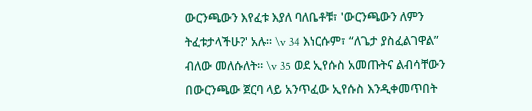ውርንጫውን እየፈቱ እያለ ባለቤቶቹ፣ 'ውርንጫውን ለምን ትፈቱታላችሁ?' አሉ። \v 34 እነርሱም፣ “ለጌታ ያስፈልገዋል” ብለው መለሱለት። \v 35 ወደ ኢየሱስ አመጡትና ልብሳቸውን በውርንጫው ጀርባ ላይ አንጥፈው ኢየሱስ እንዲቀመጥበት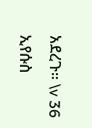አደረጉ። \v 36 ኢየሱስ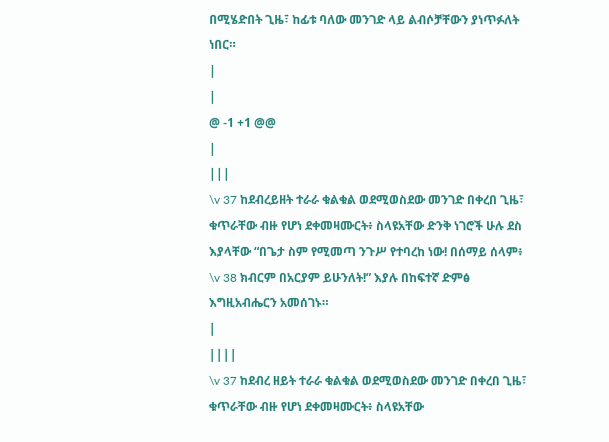በሚሄድበት ጊዜ፣ ከፊቱ ባለው መንገድ ላይ ልብሶቻቸውን ያነጥፉለት ነበር።
|
|
@ -1 +1 @@
|
|||
\v 37 ከደብረይዘት ተራራ ቁልቁል ወደሚወስደው መንገድ በቀረበ ጊዜ፣ ቁጥራቸው ብዙ የሆነ ደቀመዛሙርት፥ ስላዩአቸው ድንቅ ነገሮች ሁሉ ደስ እያላቸው “በጌታ ስም የሚመጣ ንጉሥ የተባረከ ነው! በሰማይ ሰላም፥ \v 38 ክብርም በአርያም ይሁንለት!” እያሉ በከፍተኛ ድምፅ እግዚአብሔርን አመሰገኑ።
|
||||
\v 37 ከደብረ ዘይት ተራራ ቁልቁል ወደሚወስደው መንገድ በቀረበ ጊዜ፣ ቁጥራቸው ብዙ የሆነ ደቀመዛሙርት፥ ስላዩአቸው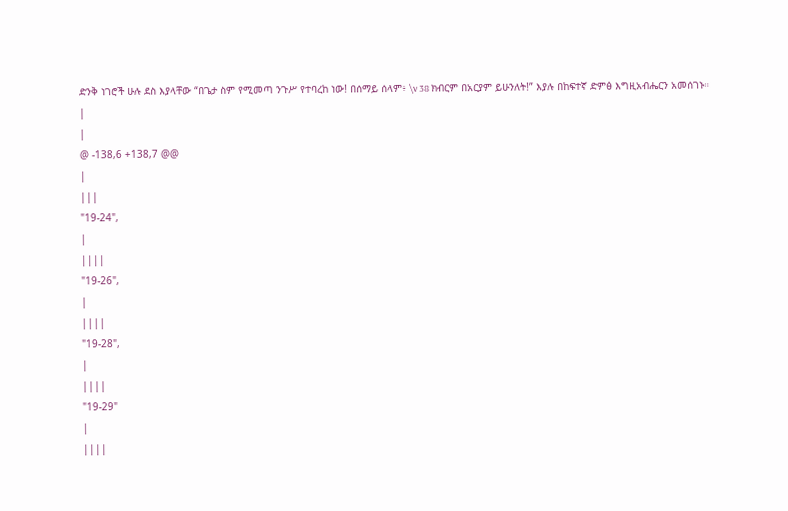ድንቅ ነገሮች ሁሉ ደስ እያላቸው “በጌታ ስም የሚመጣ ንጉሥ የተባረከ ነው! በሰማይ ሰላም፥ \v 38 ክብርም በአርያም ይሁንለት!” እያሉ በከፍተኛ ድምፅ እግዚአብሔርን አመሰገኑ።
|
|
@ -138,6 +138,7 @@
|
|||
"19-24",
|
||||
"19-26",
|
||||
"19-28",
|
||||
"19-29"
|
||||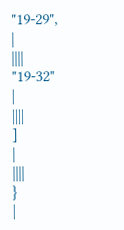"19-29",
|
||||
"19-32"
|
||||
]
|
||||
}
|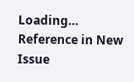Loading…
Reference in New Issue